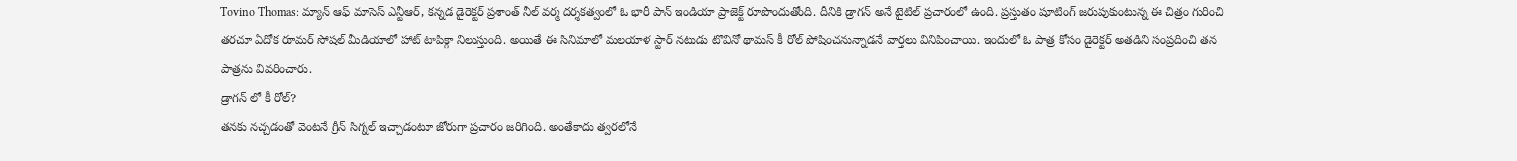Tovino Thomas: మ్యాన్ ఆఫ్ మాసెస్ ఎన్టీఆర్, కన్నడ డైరెక్టర్ ప్రశాంత్ నీల్ వర్మ దర్శకత్వంలో ఓ భారీ పాన్ ఇండియా ప్రాజెక్ట్ రూపొందుతోంది. దీనికి డ్రాగన్ అనే టైటిల్ ప్రచారంలో ఉంది. ప్రస్తుతం షూటింగ్ జరుపుకుంటున్న ఈ చిత్రం గురించి తరచూ ఏదోక రూమర్ సోషల్ మీడియాలో హాట్ టాపిక్గా నిలుస్తుంది. అయితే ఈ సినిమాలో మలయాళ స్టార్ నటుడు టొవినో థామస్ కీ రోల్ పోషించనున్నాడనే వార్తలు వినిపించాయి. ఇందులో ఓ పాత్ర కోసం డైరెక్టర్ అతడిని సంప్రదించి తన పాత్రను వివరించారు.
డ్రాగన్ లో కీ రోల్?
తనకు నచ్చడంతో వెంటనే గ్రీన్ సిగ్నల్ ఇచ్చాడంటూ జోరుగా ప్రచారం జరిగింది. అంతేకాదు త్వరలోనే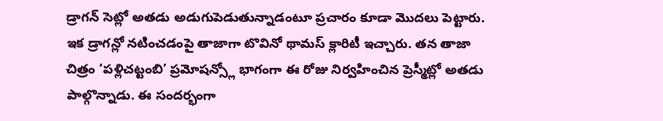డ్రాగన్ సెట్లో అతడు అడుగుపెడుతున్నాడంటూ ప్రచారం కూడా మొదలు పెట్టారు. ఇక డ్రాగన్లో నటించడంపై తాజాగా టొవినో థామస్ క్లారిటీ ఇచ్చారు. తన తాజా చిత్రం ‘పళ్లిచట్టంబి’ ప్రమోషన్స్లో భాగంగా ఈ రోజు నిర్వహించిన ప్రెస్మీట్లో అతడు పాల్గొన్నాడు. ఈ సందర్భంగా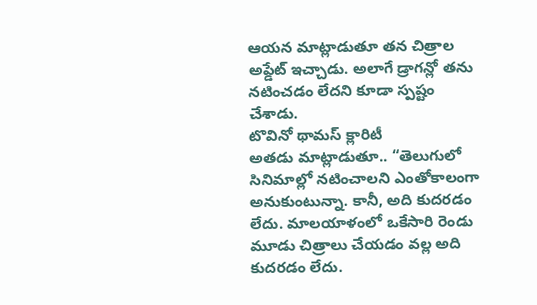ఆయన మాట్లాడుతూ తన చిత్రాల అప్డేట్ ఇచ్చాడు. అలాగే డ్రాగన్లో తను నటించడం లేదని కూడా స్పష్టం చేశాడు.
టొవినో థామస్ క్లారిటీ
అతడు మాట్లాడుతూ.. “తెలుగులో సినిమాల్లో నటించాలని ఎంతోకాలంగా అనుకుంటున్నా. కానీ, అది కుదరడం లేదు. మాలయాళంలో ఒకేసారి రెండు మూడు చిత్రాలు చేయడం వల్ల అది కుదరడం లేదు.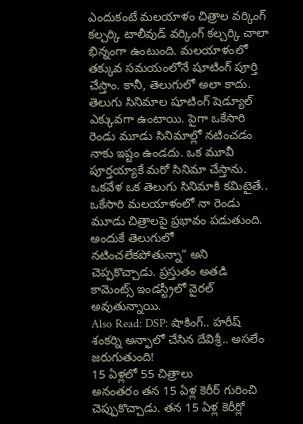ఎందుకంటే మలయాళం చిత్రాల వర్కింగ్ కల్చర్కి టాలీవుడ్ వర్కింగ్ కల్చర్కి చాలా భిన్నంగా ఉంటుంది. మలయాళంలో తక్కువ సమయంలోనే షూటింగ్ పూర్తి చేస్తాం. కానీ, తెలుగులో అలా కాదు. తెలుగు సినిమాల షూటింగ్ షెడ్యూల్ ఎక్కువగా ఉంటాయి. పైగా ఒకేసారి రెండు మూడు సినిమాల్లో నటించడం నాకు ఇష్టం ఉండదు. ఒక మూవీ పూర్తయ్యాకే మరో సినిమా చేస్తాను. ఒకవేళ ఒక తెలుగు సినిమాకి కమిటైతే.. ఒకేసారి మలయాళంలో నా రెండు మూడు చిత్రాలపై ప్రభావం పడుతుంది. అందుకే తెలుగులో నటించలేకపోతున్నా” అని చెప్పకొచ్చాడు. ప్రస్తుతం అతడి కామెంట్స్ ఇండస్ట్రీలో వైరల్ అవుతున్నాయి.
Also Read: DSP: షాకింగ్.. హరీష్ శంకర్ని అన్ఫాలో చేసిన దేవిశ్రీ.. అసలేం జరుగుతుంది!
15 ఏళ్లలో 55 చిత్రాలు
అనంతరం తన 15 ఏళ్ల కెరీర్ గురించి చెప్పుకొచ్చాడు. తన 15 ఏళ్ల కెరీర్లో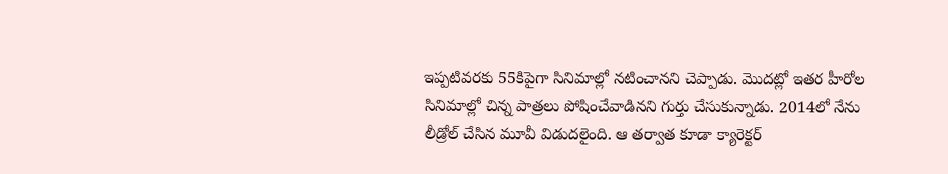ఇప్పటివరకు 55కిపైగా సినిమాల్లో నటించానని చెప్పాడు. మొదట్లో ఇతర హీరోల సినిమాల్లో చిన్న పాత్రలు పోషించేవాడినని గుర్తు చేసుకున్నాడు. 2014లో నేను లీడ్రోల్ చేసిన మూవీ విడుదలైంది. ఆ తర్వాత కూడా క్యారెక్టర్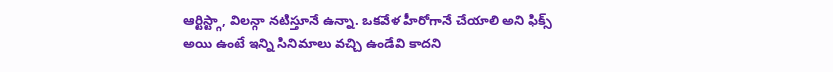ఆర్టిస్ట్గా, విలన్గా నటిస్తూనే ఉన్నా. ఒకవేళ హీరోగానే చేయాలి అని ఫిక్స్ అయి ఉంటే ఇన్ని సినిమాలు వచ్చి ఉండేవి కాదని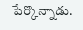పేర్కొన్నాడు.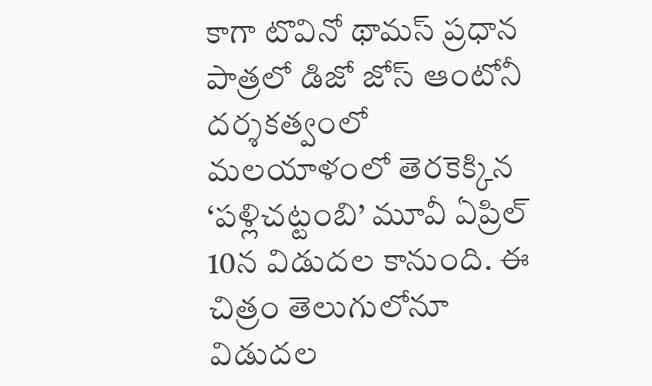కాగా టొవినో థామస్ ప్రధాన పాత్రలో డిజో జోస్ ఆంటోనీ దర్శకత్వంలో మలయాళంలో తెరకెక్కిన ‘పళ్లిచట్టంబి’ మూవీ ఏప్రిల్ 10న విడుదల కానుంది. ఈ చిత్రం తెలుగులోనూ విడుదల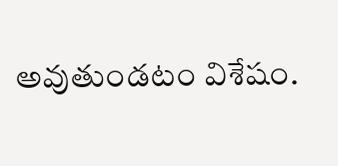అవుతుండటం విశేషం.